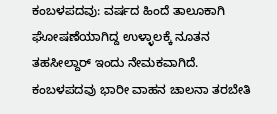ಕಂಬಳಪದವು: ವರ್ಷದ ಹಿಂದೆ ತಾಲೂಕಾಗಿ ಘೋಷಣೆಯಾಗಿದ್ದ ಉಳ್ಳಾಲಕ್ಕೆ ನೂತನ ತಹಸೀಲ್ದಾರ್ ಇಂದು ನೇಮಕವಾಗಿದೆ.
ಕಂಬಳಪದವು ಭಾರೀ ವಾಹನ ಚಾಲನಾ ತರಬೇತಿ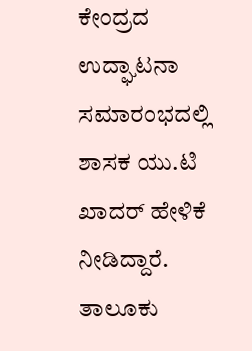ಕೇಂದ್ರದ ಉದ್ಘಾಟನಾ ಸಮಾರಂಭದಲ್ಲಿ ಶಾಸಕ ಯು.ಟಿ ಖಾದರ್ ಹೇಳಿಕೆ ನೀಡಿದ್ದಾರೆ.
ತಾಲೂಕು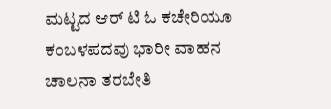ಮಟ್ಟದ ಆರ್ ಟಿ ಓ ಕಚೇರಿಯೂ ಕಂಬಳಪದವು ಭಾರೀ ವಾಹನ ಚಾಲನಾ ತರಬೇತಿ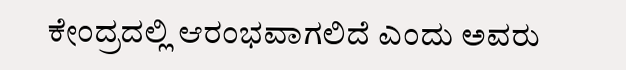ಕೇಂದ್ರದಲ್ಲಿ ಆರಂಭವಾಗಲಿದೆ ಎಂದು ಅವರು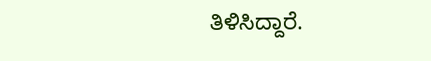ತಿಳಿಸಿದ್ದಾರೆ.